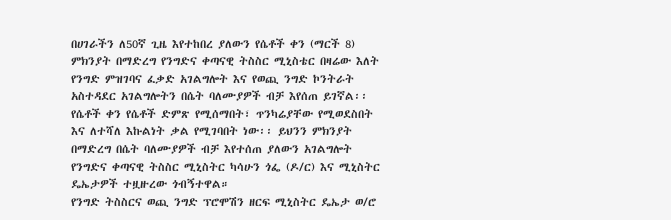በሀገራችን ለ50ኛ ጊዜ እየተከበረ ያለውን የሴቶች ቀን (ማርች 8) ምክንያት በማድረግ የንግድና ቀጣናዊ ትስስር ሚኒስቴር በዛሬው እለት የንግድ ምዝገባና ፈቃድ አገልግሎት እና የወጪ ንግድ ኮንትራት አስተዳደር አገልግሎትን በሴት ባለሙያዎች ብቻ እየሰጠ ይገኛል፡፡
የሴቶች ቀን የሴቶች ድምጽ የሚሰማበት፣ ጥንካሬያቸው የሚወደስበት እና ለተሻለ እኩልነት ቃል የሚገባበት ነው፡፡ ይህንን ምክንያት በማድረግ በሴት ባለሙያዎች ብቻ እየተሰጠ ያለውን አገልግሎት የንግድና ቀጣናዊ ትስስር ሚኒስትር ካሳሁን ጎፌ (ዶ/ር) እና ሚኒስትር ዴኤታዎች ተዟዙረው ጎብኝተዋል።
የንግድ ትስስርና ወጪ ንግድ ፕሮሞሽን ዘርፍ ሚኒስትር ዴኤታ ወ/ሮ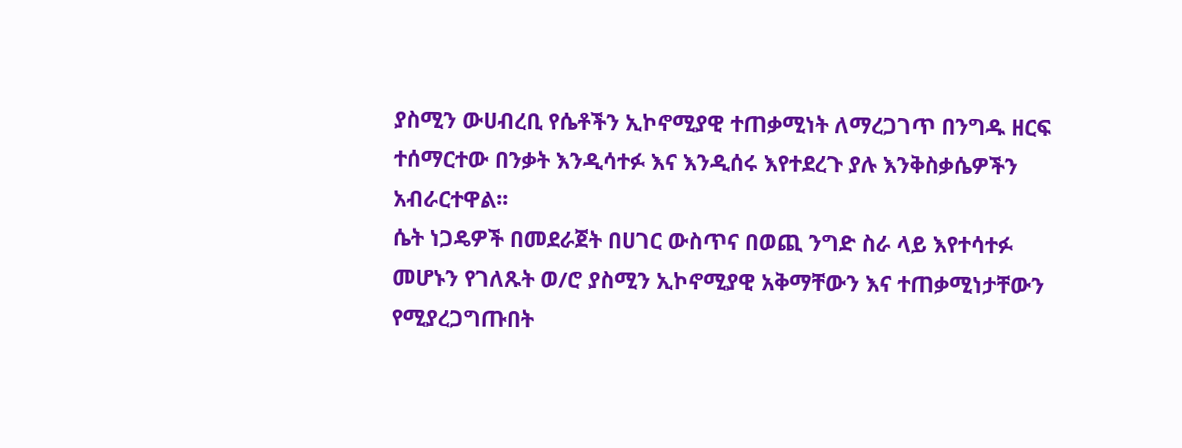ያስሚን ውሀብረቢ የሴቶችን ኢኮኖሚያዊ ተጠቃሚነት ለማረጋገጥ በንግዱ ዘርፍ ተሰማርተው በንቃት እንዲሳተፉ እና እንዲሰሩ እየተደረጉ ያሉ እንቅስቃሴዎችን አብራርተዋል፡፡
ሴት ነጋዴዎች በመደራጀት በሀገር ውስጥና በወጪ ንግድ ስራ ላይ እየተሳተፉ መሆኑን የገለጹት ወ/ሮ ያስሚን ኢኮኖሚያዊ አቅማቸውን እና ተጠቃሚነታቸውን የሚያረጋግጡበት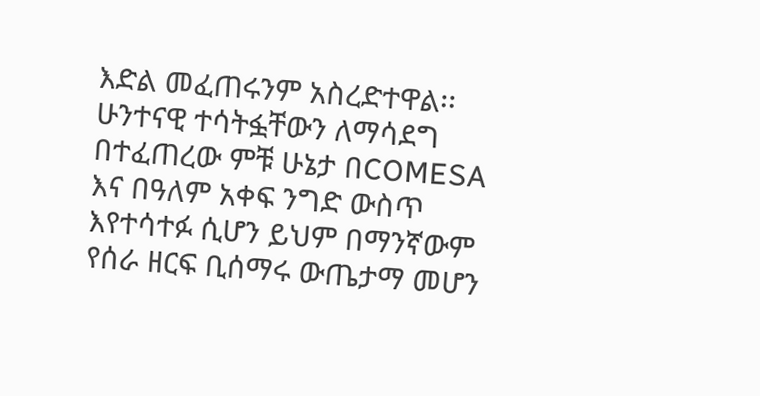እድል መፈጠሩንም አስረድተዋል፡፡
ሁንተናዊ ተሳትፏቸውን ለማሳደግ በተፈጠረው ምቹ ሁኔታ በCOMESA እና በዓለም አቀፍ ንግድ ውስጥ እየተሳተፉ ሲሆን ይህም በማንኛውም የሰራ ዘርፍ ቢሰማሩ ውጤታማ መሆን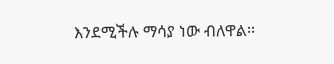እንደሚችሉ ማሳያ ነው ብለዋል፡፡